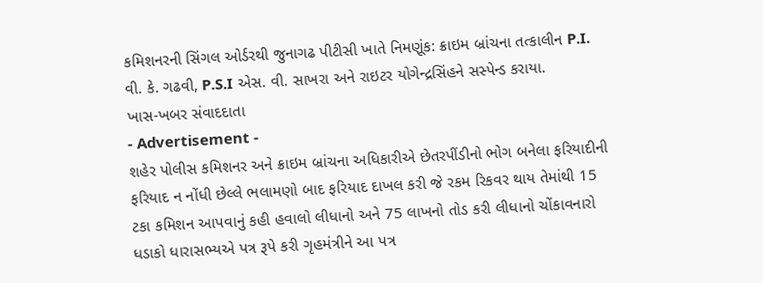કમિશનરની સિંગલ ઓર્ડરથી જુનાગઢ પીટીસી ખાતે નિમણૂંક: ક્રાઇમ બ્રાંચના તત્કાલીન P.I. વી. કે. ગઢવી, P.S.I એસ. વી. સાખરા અને રાઇટર યોગેન્દ્રસિંહને સસ્પેન્ડ કરાયા.
ખાસ-ખબર સંવાદદાતા
- Advertisement -
શહેર પોલીસ કમિશનર અને ક્રાઇમ બ્રાંચના અધિકારીએ છેતરપીંડીનો ભોગ બનેલા ફરિયાદીની ફરિયાદ ન નોંધી છેલ્લે ભલામણો બાદ ફરિયાદ દાખલ કરી જે રકમ રિકવર થાય તેમાંથી 15 ટકા કમિશન આપવાનું કહી હવાલો લીધાનો અને 75 લાખનો તોડ કરી લીધાનો ચોંકાવનારો ધડાકો ધારાસભ્યએ પત્ર રૂપે કરી ગૃહમંત્રીને આ પત્ર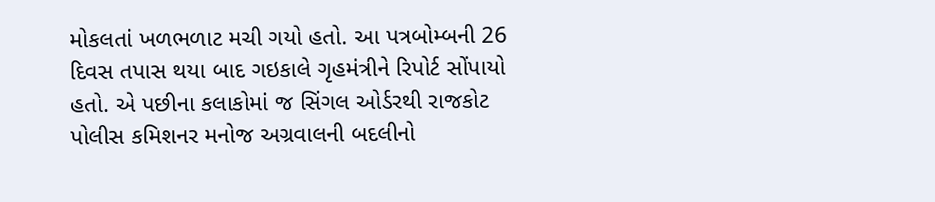મોકલતાં ખળભળાટ મચી ગયો હતો. આ પત્રબોમ્બની 26 દિવસ તપાસ થયા બાદ ગઇકાલે ગૃહમંત્રીને રિપોર્ટ સોંપાયો હતો. એ પછીના કલાકોમાં જ સિંગલ ઓર્ડરથી રાજકોટ પોલીસ કમિશનર મનોજ અગ્રવાલની બદલીનો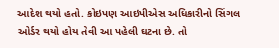આદેશ થયો હતો. કોઇપણ આઇપીએસ અધિકારીનો સિંગલ ઓર્ડર થયો હોય તેવી આ પહેલી ઘટના છે. તો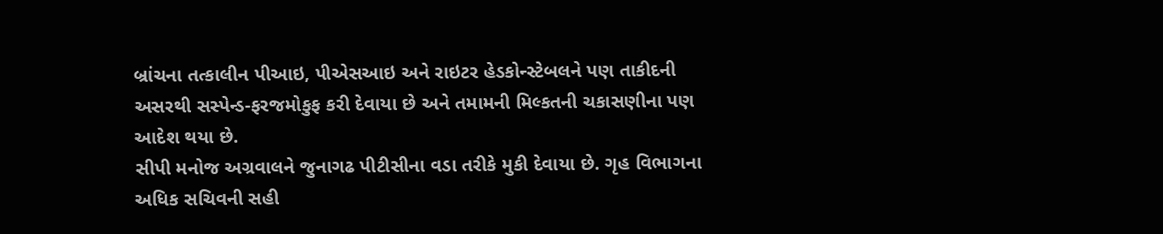બ્રાંચના તત્કાલીન પીઆઇ, પીએસઆઇ અને રાઇટર હેડકોન્સ્ટેબલને પણ તાકીદની અસરથી સસ્પેન્ડ-ફરજમોકુફ કરી દેવાયા છે અને તમામની મિલ્કતની ચકાસણીના પણ આદેશ થયા છે.
સીપી મનોજ અગ્રવાલને જુનાગઢ પીટીસીના વડા તરીકે મુકી દેવાયા છે. ગૃહ વિભાગના અધિક સચિવની સહી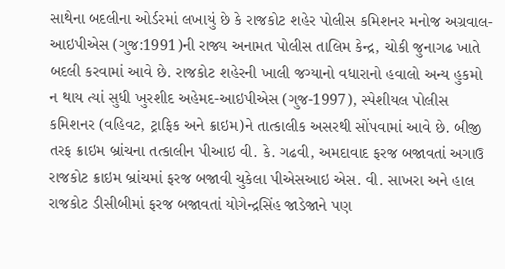સાથેના બદલીના ઓર્ડરમાં લખાયું છે કે રાજકોટ શહેર પોલીસ કમિશનર મનોજ અગ્રવાલ-આઇપીએસ (ગુજ:1991)ની રાજ્ય અનામત પોલીસ તાલિમ કેન્દ્ર, ચોકી જુનાગઢ ખાતે બદલી કરવામાં આવે છે. રાજકોટ શહેરની ખાલી જગ્યાનો વધારાનો હવાલો અન્ય હુકમો ન થાય ત્યાં સુધી ખુરશીદ અહેમદ-આઇપીએસ (ગુજ-1997), સ્પેશીયલ પોલીસ કમિશનર (વહિવટ, ટ્રાફિક અને ક્રાઇમ)ને તાત્કાલીક અસરથી સોંપવામાં આવે છે. બીજી તરફ ક્રાઇમ બ્રાંચના તત્કાલીન પીઆઇ વી. કે. ગઢવી, અમદાવાદ ફરજ બજાવતાં અગાઉ રાજકોટ ક્રાઇમ બ્રાંચમાં ફરજ બજાવી ચુકેલા પીએસઆઇ એસ. વી. સાખરા અને હાલ રાજકોટ ડીસીબીમાં ફરજ બજાવતાં યોગેન્દ્રસિંહ જાડેજાને પણ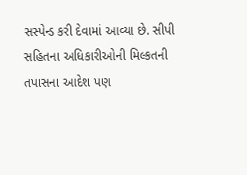સસ્પેન્ડ કરી દેવામાં આવ્યા છે. સીપી સહિતના અધિકારીઓની મિલ્કતની તપાસના આદેશ પણ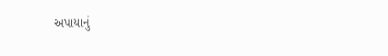અપાયાનું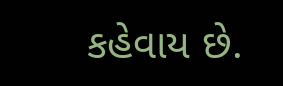કહેવાય છે.